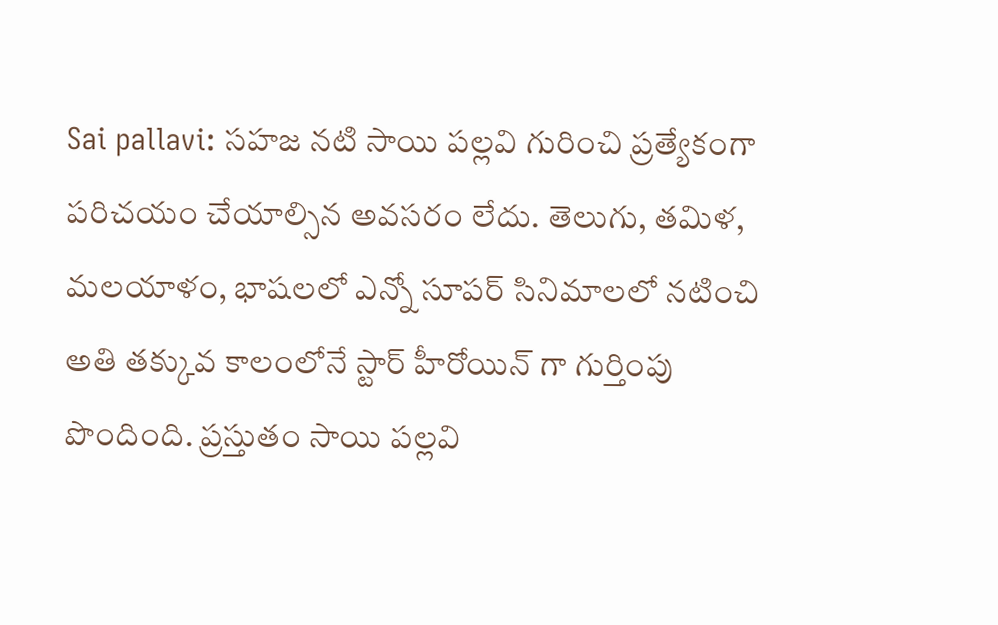Sai pallavi: సహజ నటి సాయి పల్లవి గురించి ప్రత్యేకంగా పరిచయం చేయాల్సిన అవసరం లేదు. తెలుగు, తమిళ, మలయాళం, భాషలలో ఎన్నో సూపర్ సినిమాలలో నటించి అతి తక్కువ కాలంలోనే స్టార్ హీరోయిన్ గా గుర్తింపు పొందింది. ప్రస్తుతం సాయి పల్లవి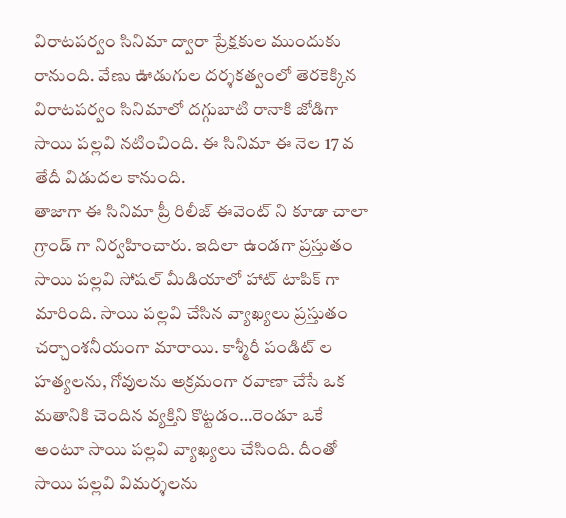విరాటపర్వం సినిమా ద్వారా ప్రేక్షకుల ముందుకు రానుంది. వేణు ఊడుగుల దర్శకత్వంలో తెరకెక్కిన విరాటపర్వం సినిమాలో దగ్గుబాటి రానాకి జోడిగా సాయి పల్లవి నటించింది. ఈ సినిమా ఈ నెల 17 వ తేదీ విడుదల కానుంది.
తాజాగా ఈ సినిమా ప్రీ రిలీజ్ ఈవెంట్ ని కూడా చాలా గ్రాండ్ గా నిర్వహించారు. ఇదిలా ఉండగా ప్రస్తుతం సాయి పల్లవి సోషల్ మీడియాలో హాట్ టాపిక్ గా మారింది. సాయి పల్లవి చేసిన వ్యాఖ్యలు ప్రస్తుతం చర్చాంశనీయంగా మారాయి. కాశ్మీరీ పండిట్ ల హత్యలను, గోవులను అక్రమంగా రవాణా చేసే ఒక మతానికి చెందిన వ్యక్తిని కొట్టడం…రెండూ ఒకే అంటూ సాయి పల్లవి వ్యాఖ్యలు చేసింది. దీంతో సాయి పల్లవి విమర్శలను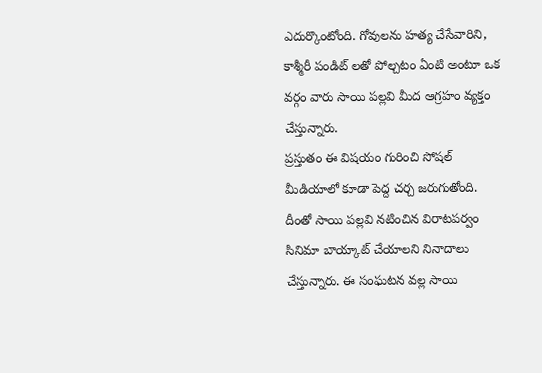ఎదుర్కొంటోంది. గోవులను హత్య చేసేవారిని, కాశ్మీరీ పండిట్ లతో పోల్చటం ఏంటి అంటూ ఒక వర్గం వారు సాయి పల్లవి మీద ఆగ్రహం వ్యక్తం చేస్తున్నారు.
ప్రస్తుతం ఈ విషయం గురించి సోషల్ మీడియాలో కూడా పెద్ద చర్చ జరుగుతోంది. దీంతో సాయి పల్లవి నటించిన విరాటపర్వం సినిమా బాయ్కాట్ చేయాలని నినాదాలు చేస్తున్నారు. ఈ సంఘటన వల్ల సాయి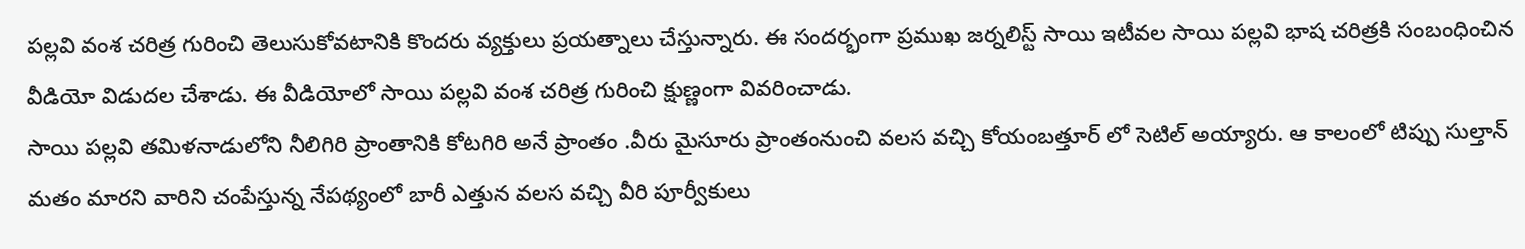పల్లవి వంశ చరిత్ర గురించి తెలుసుకోవటానికి కొందరు వ్యక్తులు ప్రయత్నాలు చేస్తున్నారు. ఈ సందర్భంగా ప్రముఖ జర్నలిస్ట్ సాయి ఇటీవల సాయి పల్లవి భాష చరిత్రకి సంబంధించిన వీడియో విడుదల చేశాడు. ఈ వీడియోలో సాయి పల్లవి వంశ చరిత్ర గురించి క్షుణ్ణంగా వివరించాడు.
సాయి పల్లవి తమిళనాడులోని నీలిగిరి ప్రాంతానికి కోటగిరి అనే ప్రాంతం .వీరు మైసూరు ప్రాంతంనుంచి వలస వచ్చి కోయంబత్తూర్ లో సెటిల్ అయ్యారు. ఆ కాలంలో టిప్పు సుల్తాన్ మతం మారని వారిని చంపేస్తున్న నేపథ్యంలో బారీ ఎత్తున వలస వచ్చి వీరి పూర్వీకులు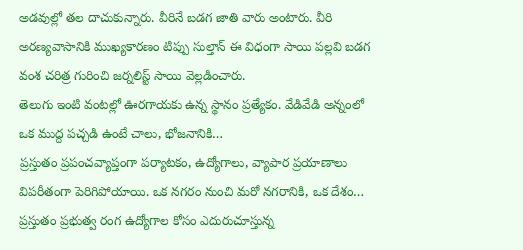అడవుల్లో తల దాచుకున్నారు. వీరినే బడగ జాతి వారు అంటారు. వీరి అరణ్యవాసానికి ముఖ్యకారణం టిప్పు సుల్తాన్ ఈ విధంగా సాయి పల్లవి బడగ వంశ చరిత్ర గురించి జర్నలిస్ట్ సాయి వెల్లడించారు.
తెలుగు ఇంటి వంటల్లో ఊరగాయకు ఉన్న స్థానం ప్రత్యేకం. వేడివేడి అన్నంలో ఒక ముద్ద పచ్చడి ఉంటే చాలు, భోజనానికి…
ప్రస్తుతం ప్రపంచవ్యాప్తంగా పర్యాటకం, ఉద్యోగాలు, వ్యాపార ప్రయాణాలు విపరీతంగా పెరిగిపోయాయి. ఒక నగరం నుంచి మరో నగరానికి, ఒక దేశం…
ప్రస్తుతం ప్రభుత్వ రంగ ఉద్యోగాల కోసం ఎదురుచూస్తున్న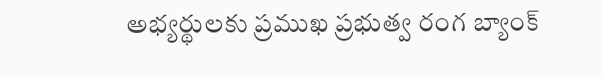అభ్యర్థులకు ప్రముఖ ప్రభుత్వ రంగ బ్యాంక్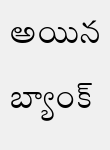అయిన బ్యాంక్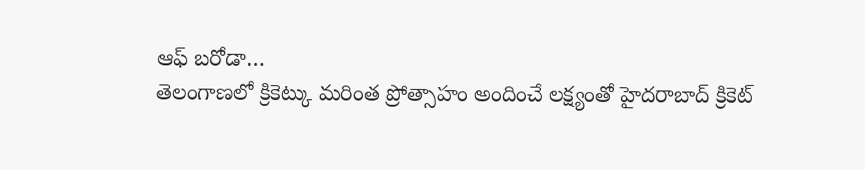ఆఫ్ బరోడా…
తెలంగాణలో క్రికెట్కు మరింత ప్రోత్సాహం అందించే లక్ష్యంతో హైదరాబాద్ క్రికెట్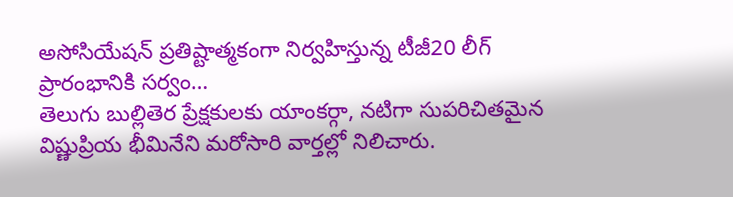అసోసియేషన్ ప్రతిష్టాత్మకంగా నిర్వహిస్తున్న టీజీ20 లీగ్ ప్రారంభానికి సర్వం…
తెలుగు బుల్లితెర ప్రేక్షకులకు యాంకర్గా, నటిగా సుపరిచితమైన విష్ణుప్రియ భీమినేని మరోసారి వార్తల్లో నిలిచారు.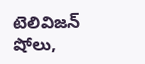టెలివిజన్ షోలు,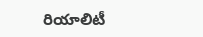రియాలిటీ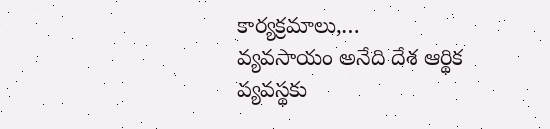కార్యక్రమాలు,…
వ్యవసాయం అనేది దేశ ఆర్థిక వ్యవస్థకు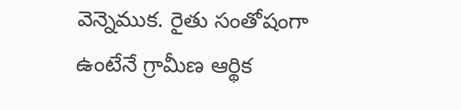వెన్నెముక. రైతు సంతోషంగా ఉంటేనే గ్రామీణ ఆర్థిక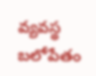వ్యవస్థ బలోపేతం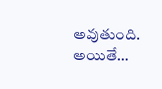అవుతుంది. అయితే…